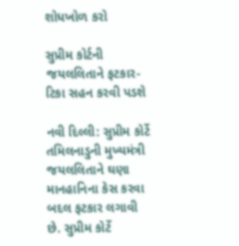શોધખોળ કરો

સુપ્રીમ કોર્ટની જયલલિતાને ફટકાર- ટિકા સહન કરવી પડશે

નવી દિલ્લી: સુપ્રીમ કોર્ટે તમિલનાડુની મુખ્યમંત્રી જયલલિતાને ઘણા માનહાનિના કેસ કરવા બદલ ફટકાર લગાવી છે. સુપ્રીમ કોર્ટે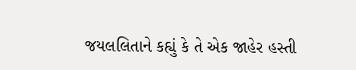જયલલિતાને કહ્યું કે તે એક જાહેર હસ્તી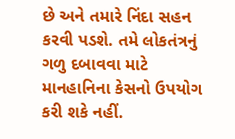છે અને તમારે નિંદા સહન કરવી પડશે. તમે લોકતંત્રનું ગળુ દબાવવા માટે માનહાનિના કેસનો ઉપયોગ કરી શકે નહીં.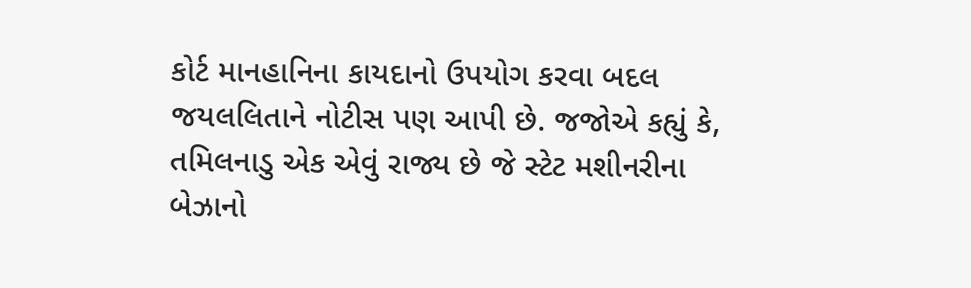કોર્ટ માનહાનિના કાયદાનો ઉપયોગ કરવા બદલ જયલલિતાને નોટીસ પણ આપી છે. જજોએ કહ્યું કે, તમિલનાડુ એક એવું રાજ્ય છે જે સ્ટેટ મશીનરીના બેઝાનો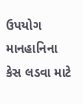ઉપયોગ માનહાનિના કેસ લડવા માટે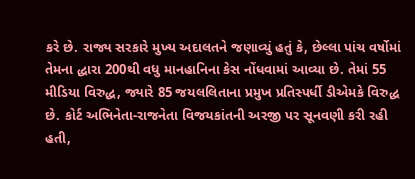કરે છે. રાજ્ય સરકારે મુખ્ય અદાલતને જણાવ્યું હતું કે, છેલ્લા પાંચ વર્ષોમાં તેમના દ્ધારા 200થી વધુ માનહાનિના કેસ નોંધવામાં આવ્યા છે. તેમાં 55 મીડિયા વિરુદ્ધ, જ્યારે 85 જયલલિતાના પ્રમુખ પ્રતિસ્પર્ધી ડીએમકે વિરુદ્ધ છે. કોર્ટ અભિનેતા-રાજનેતા વિજયકાંતની અરજી પર સૂનવણી કરી રહી હતી,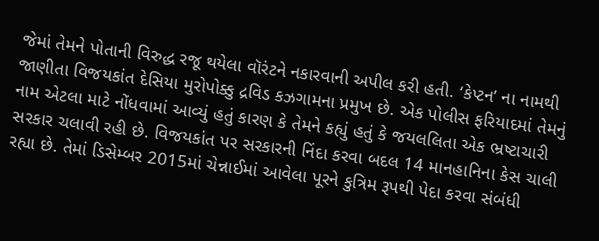જેમાં તેમને પોતાની વિરુદ્ધ રજૂ થયેલા વૉરંટને નકારવાની અપીલ કરી હતી. ‘કેપ્ટન’ ના નામથી જાણીતા વિજયકાંત દેસિયા મુરોપોક્કુ દ્રવિડ કઝગામના પ્રમુખ છે. એક પોલીસ ફરિયાદમાં તેમનું નામ એટલા માટે નોંધવામાં આવ્યું હતું કારણ કે તેમને કહ્યું હતું કે જયલલિતા એક ભ્રષ્ટાચારી સરકાર ચલાવી રહી છે. વિજયકાંત પર સરકારની નિંદા કરવા બદલ 14 માનહાનિના કેસ ચાલી રહ્યા છે. તેમાં ડિસેમ્બર 2015માં ચેન્નાઈમાં આવેલા પૂરને કુત્રિમ રૂપથી પેદા કરવા સંબંધી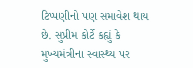ટિપ્પણીનો પણ સમાવેશ થાય છે. સુપ્રીમ કોર્ટે કહ્યું કે મુખ્યમંત્રીના સ્વાસ્થ્ય પર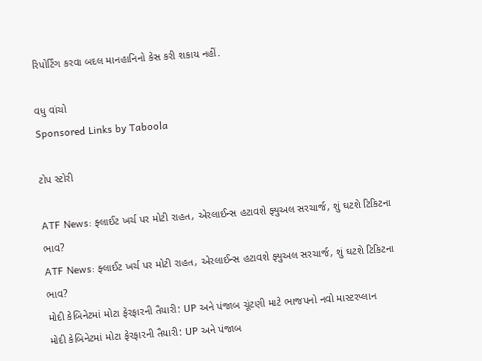રિપોર્ટિંગ કરવા બદલ માનહાનિનો કેસ કરી શકાય નહીં.

વધુ વાંચો
Sponsored Links by Taboola

ટોપ સ્ટોરી

ATF News: ફ્લાઈટ ખર્ચ પર મોટી રાહત, એરલાઈન્સ હટાવશે ફ્યુઅલ સરચાર્જ, શું ઘટશે ટિકિટના ભાવ?
ATF News: ફ્લાઈટ ખર્ચ પર મોટી રાહત, એરલાઈન્સ હટાવશે ફ્યુઅલ સરચાર્જ, શું ઘટશે ટિકિટના ભાવ?
મોદી કેબિનેટમાં મોટા ફેરફારની તૈયારી: UP અને પંજાબ ચૂંટણી માટે ભાજપનો નવો માસ્ટરપ્લાન
મોદી કેબિનેટમાં મોટા ફેરફારની તૈયારી: UP અને પંજાબ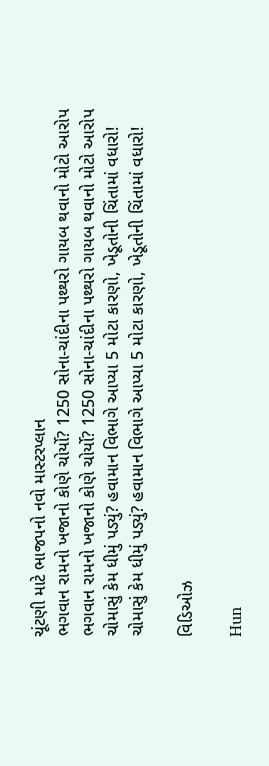ચૂંટણી માટે ભાજપનો નવો માસ્ટરપ્લાન
ભગવાન રામનો ખજાનો કોણે ચોર્યો? 1250 સોના-ચાંદીના પથ્થરો ગાયબ થવાનો મોટો આરોપ
ભગવાન રામનો ખજાનો કોણે ચોર્યો? 1250 સોના-ચાંદીના પથ્થરો ગાયબ થવાનો મોટો આરોપ
ચોમાસું કેમ ધીમું પડ્યું? હવામાન વિભાગે આપ્યા 5 મોટા કારણો, ખેડૂતોની ચિંતામાં વધારો!
ચોમાસું કેમ ધીમું પડ્યું? હવામાન વિભાગે આપ્યા 5 મોટા કારણો, ખેડૂતોની ચિંતામાં વધારો!

વિડિઓઝ

Hun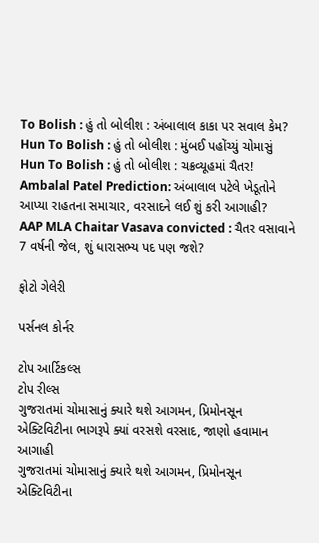To Bolish : હું તો બોલીશ : અંબાલાલ કાકા પર સવાલ કેમ?
Hun To Bolish : હું તો બોલીશ : મુંબઈ પહોંચ્યું ચોમાસું
Hun To Bolish : હું તો બોલીશ : ચક્રવ્યૂહમાં ચૈતર!
Ambalal Patel Prediction: અંબાલાલ પટેલે ખેડૂતોને આપ્યા રાહતના સમાચાર, વરસાદને લઈ શું કરી આગાહી?
AAP MLA Chaitar Vasava convicted : ચૈતર વસાવાને 7 વર્ષની જેલ, શું ધારાસભ્ય પદ પણ જશે?

ફોટો ગેલેરી

પર્સનલ કોર્નર

ટોપ આર્ટિકલ્સ
ટોપ રીલ્સ
ગુજરાતમાં ચોમાસાનું ક્યારે થશે આગમન, પ્રિમોનસૂન એક્ટિવિટીના ભાગરૂપે ક્યાં વરસશે વરસાદ, જાણો હવામાન આગાહી
ગુજરાતમાં ચોમાસાનું ક્યારે થશે આગમન, પ્રિમોનસૂન એક્ટિવિટીના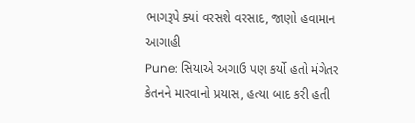ભાગરૂપે ક્યાં વરસશે વરસાદ, જાણો હવામાન આગાહી
Pune: સિયાએ અગાઉ પણ કર્યો હતો મંગેતર કેતનને મારવાનો પ્રયાસ, હત્યા બાદ કરી હતી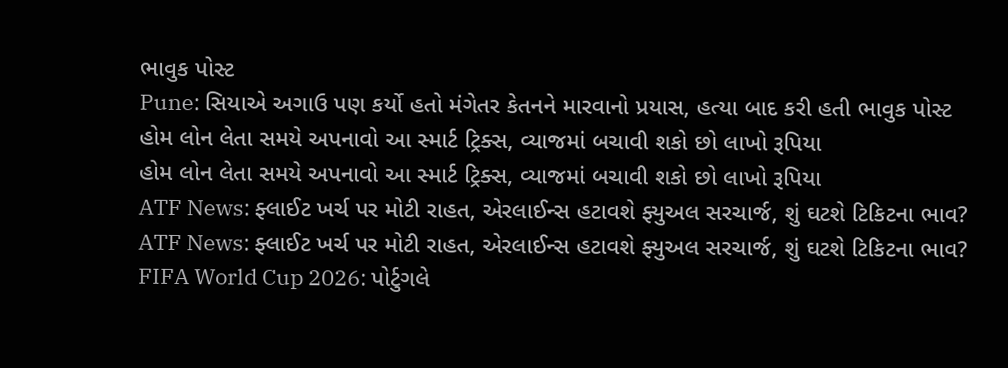ભાવુક પોસ્ટ
Pune: સિયાએ અગાઉ પણ કર્યો હતો મંગેતર કેતનને મારવાનો પ્રયાસ, હત્યા બાદ કરી હતી ભાવુક પોસ્ટ
હોમ લોન લેતા સમયે અપનાવો આ સ્માર્ટ ટ્રિક્સ, વ્યાજમાં બચાવી શકો છો લાખો રૂપિયા
હોમ લોન લેતા સમયે અપનાવો આ સ્માર્ટ ટ્રિક્સ, વ્યાજમાં બચાવી શકો છો લાખો રૂપિયા
ATF News: ફ્લાઈટ ખર્ચ પર મોટી રાહત, એરલાઈન્સ હટાવશે ફ્યુઅલ સરચાર્જ, શું ઘટશે ટિકિટના ભાવ?
ATF News: ફ્લાઈટ ખર્ચ પર મોટી રાહત, એરલાઈન્સ હટાવશે ફ્યુઅલ સરચાર્જ, શું ઘટશે ટિકિટના ભાવ?
FIFA World Cup 2026: પોર્ટુગલે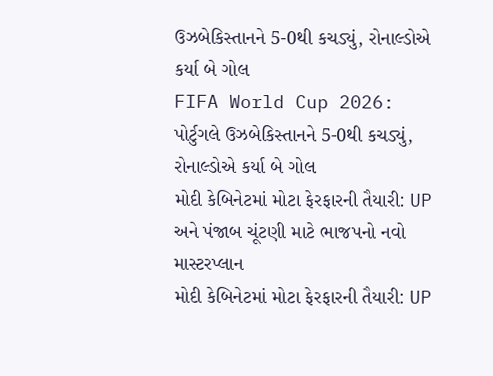ઉઝબેકિસ્તાનને 5-0થી કચડ્યું, રોનાલ્ડોએ કર્યા બે ગોલ
FIFA World Cup 2026: પોર્ટુગલે ઉઝબેકિસ્તાનને 5-0થી કચડ્યું, રોનાલ્ડોએ કર્યા બે ગોલ
મોદી કેબિનેટમાં મોટા ફેરફારની તૈયારી: UP અને પંજાબ ચૂંટણી માટે ભાજપનો નવો માસ્ટરપ્લાન
મોદી કેબિનેટમાં મોટા ફેરફારની તૈયારી: UP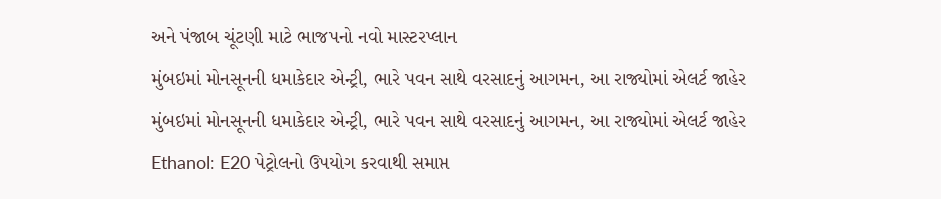અને પંજાબ ચૂંટણી માટે ભાજપનો નવો માસ્ટરપ્લાન
મુંબઇમાં મોનસૂનની ધમાકેદાર એન્ટ્રી, ભારે પવન સાથે વરસાદનું આગમન, આ રાજ્યોમાં એલર્ટ જાહેર
મુંબઇમાં મોનસૂનની ધમાકેદાર એન્ટ્રી, ભારે પવન સાથે વરસાદનું આગમન, આ રાજ્યોમાં એલર્ટ જાહેર
Ethanol: E20 પેટ્રોલનો ઉપયોગ કરવાથી સમાપ્ત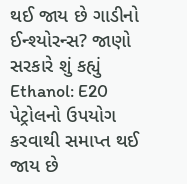થઈ જાય છે ગાડીનો ઈન્શ્યોરન્સ? જાણો સરકારે શું કહ્યું
Ethanol: E20 પેટ્રોલનો ઉપયોગ કરવાથી સમાપ્ત થઈ જાય છે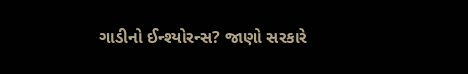ગાડીનો ઈન્શ્યોરન્સ? જાણો સરકારે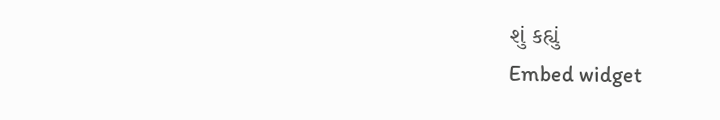શું કહ્યું
Embed widget